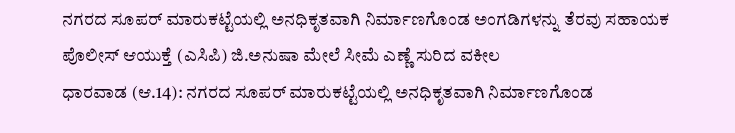ನಗರದ ಸೂಪರ್ ಮಾರುಕಟ್ಟೆಯಲ್ಲಿ ಅನಧಿಕೃತವಾಗಿ ನಿರ್ಮಾಣಗೊಂಡ ಅಂಗಡಿಗಳನ್ನು ತೆರವು ಸಹಾಯಕ ಪೊಲೀಸ್ ಆಯುಕ್ತೆ (ಎಸಿಪಿ) ಜಿ.ಅನುಷಾ ಮೇಲೆ ಸೀಮೆ ಎಣ್ಣೆ ಸುರಿದ ವಕೀಲ
ಧಾರವಾಡ (ಆ.14): ನಗರದ ಸೂಪರ್ ಮಾರುಕಟ್ಟೆಯಲ್ಲಿ ಅನಧಿಕೃತವಾಗಿ ನಿರ್ಮಾಣಗೊಂಡ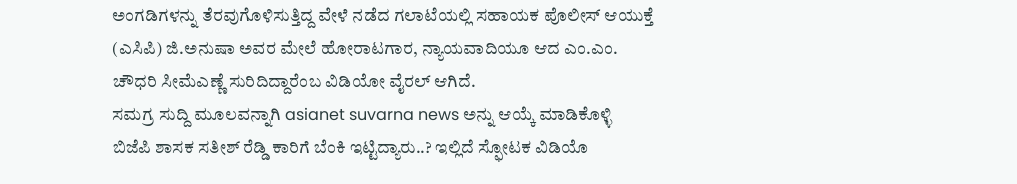ಅಂಗಡಿಗಳನ್ನು ತೆರವುಗೊಳಿಸುತ್ತಿದ್ದ ವೇಳೆ ನಡೆದ ಗಲಾಟೆಯಲ್ಲಿ ಸಹಾಯಕ ಪೊಲೀಸ್ ಆಯುಕ್ತೆ (ಎಸಿಪಿ) ಜಿ.ಅನುಷಾ ಅವರ ಮೇಲೆ ಹೋರಾಟಗಾರ, ನ್ಯಾಯವಾದಿಯೂ ಆದ ಎಂ.ಎಂ. ಚೌಧರಿ ಸೀಮೆಎಣ್ಣೆ ಸುರಿದಿದ್ದಾರೆಂಬ ವಿಡಿಯೋ ವೈರಲ್ ಆಗಿದೆ.
ಸಮಗ್ರ ಸುದ್ದಿ ಮೂಲವನ್ನಾಗಿ asianet suvarna news ಅನ್ನು ಆಯ್ಕೆ ಮಾಡಿಕೊಳ್ಳಿ
ಬಿಜೆಪಿ ಶಾಸಕ ಸತೀಶ್ ರೆಡ್ಡಿ ಕಾರಿಗೆ ಬೆಂಕಿ ಇಟ್ಟಿದ್ಯಾರು..? ಇಲ್ಲಿದೆ ಸ್ಫೋಟಕ ವಿಡಿಯೊ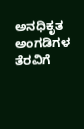ಅನಧಿಕೃತ ಅಂಗಡಿಗಳ ತೆರವಿಗೆ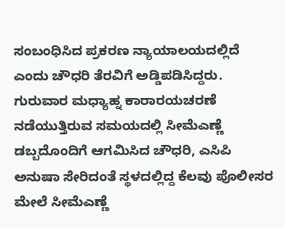ಸಂಬಂಧಿಸಿದ ಪ್ರಕರಣ ನ್ಯಾಯಾಲಯದಲ್ಲಿದೆ ಎಂದು ಚೌಧರಿ ತೆರವಿಗೆ ಅಡ್ಡಿಪಡಿಸಿದ್ದರು. ಗುರುವಾರ ಮಧ್ಯಾಹ್ನ ಕಾರಾರಯಚರಣೆ ನಡೆಯುತ್ತಿರುವ ಸಮಯದಲ್ಲಿ ಸೀಮೆಎಣ್ಣೆ ಡಬ್ಬದೊಂದಿಗೆ ಆಗಮಿಸಿದ ಚೌಧರಿ, ಎಸಿಪಿ ಅನುಷಾ ಸೇರಿದಂತೆ ಸ್ಥಳದಲ್ಲಿದ್ದ ಕೆಲವು ಪೊಲೀಸರ ಮೇಲೆ ಸೀಮೆಎಣ್ಣೆ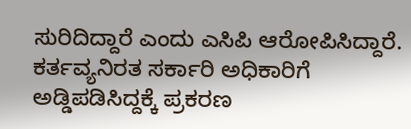ಸುರಿದಿದ್ದಾರೆ ಎಂದು ಎಸಿಪಿ ಆರೋಪಿಸಿದ್ದಾರೆ.
ಕರ್ತವ್ಯನಿರತ ಸರ್ಕಾರಿ ಅಧಿಕಾರಿಗೆ ಅಡ್ಡಿಪಡಿಸಿದ್ದಕ್ಕೆ ಪ್ರಕರಣ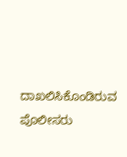ದಾಖಲಿಸಿಕೊಂಡಿರುವ ಪೊಲೀಸರು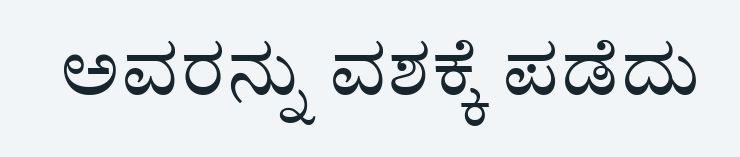ಅವರನ್ನು ವಶಕ್ಕೆ ಪಡೆದು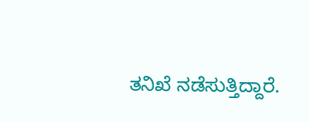ತನಿಖೆ ನಡೆಸುತ್ತಿದ್ದಾರೆ.